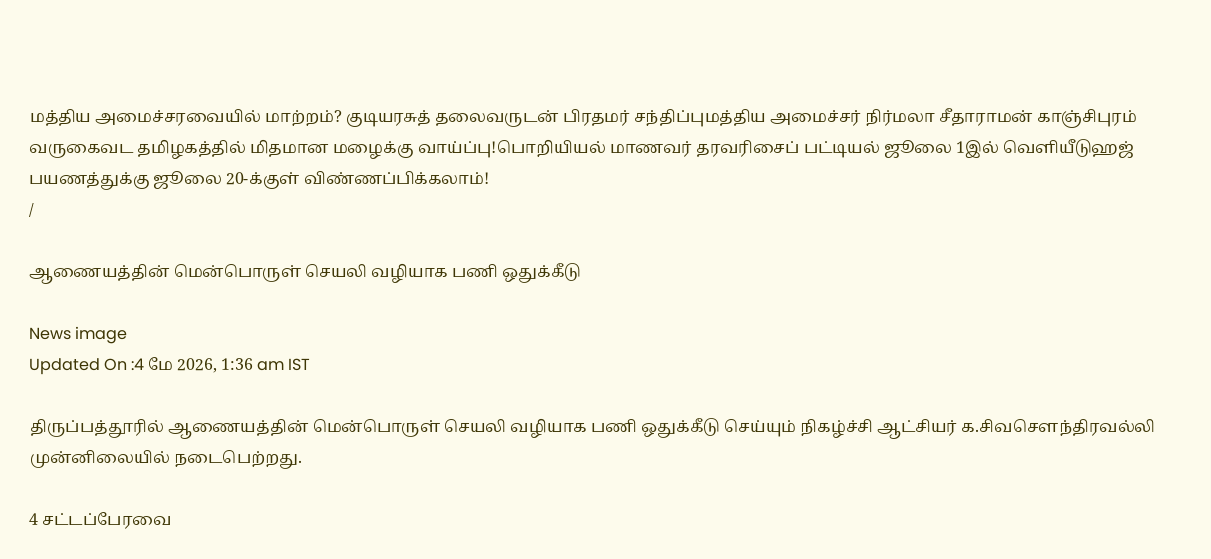மத்திய அமைச்சரவையில் மாற்றம்? குடியரசுத் தலைவருடன் பிரதமர் சந்திப்புமத்திய அமைச்சர் நிர்மலா சீதாராமன் காஞ்சிபுரம் வருகைவட தமிழகத்தில் மிதமான மழைக்கு வாய்ப்பு!பொறியியல் மாணவர் தரவரிசைப் பட்டியல் ஜூலை 1இல் வெளியீடுஹஜ் பயணத்துக்கு ஜூலை 20-க்குள் விண்ணப்பிக்கலாம்!
/

ஆணையத்தின் மென்பொருள் செயலி வழியாக பணி ஒதுக்கீடு

News image
Updated On :4 மே 2026, 1:36 am IST

திருப்பத்தூரில் ஆணையத்தின் மென்பொருள் செயலி வழியாக பணி ஒதுக்கீடு செய்யும் நிகழ்ச்சி ஆட்சியர் க.சிவசௌந்திரவல்லி முன்னிலையில் நடைபெற்றது.

4 சட்டப்பேரவை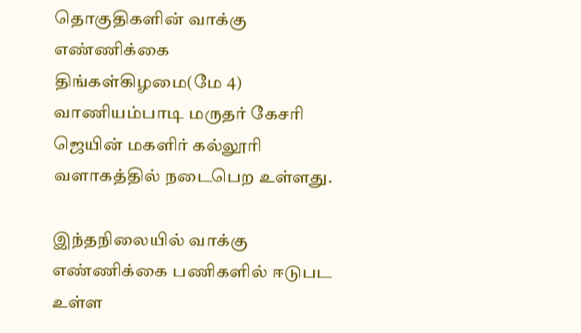தொகுதிகளின் வாக்கு எண்ணிக்கை திங்கள்கிழமை(மே 4) வாணியம்பாடி மருதர் கேசரி ஜெயின் மகளிர் கல்லூரி வளாகத்தில் நடைபெற உள்ளது.

இந்தநிலையில் வாக்கு எண்ணிக்கை பணிகளில் ஈடுபட உள்ள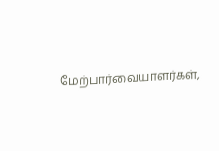மேற்பார்வையாளர்கள்,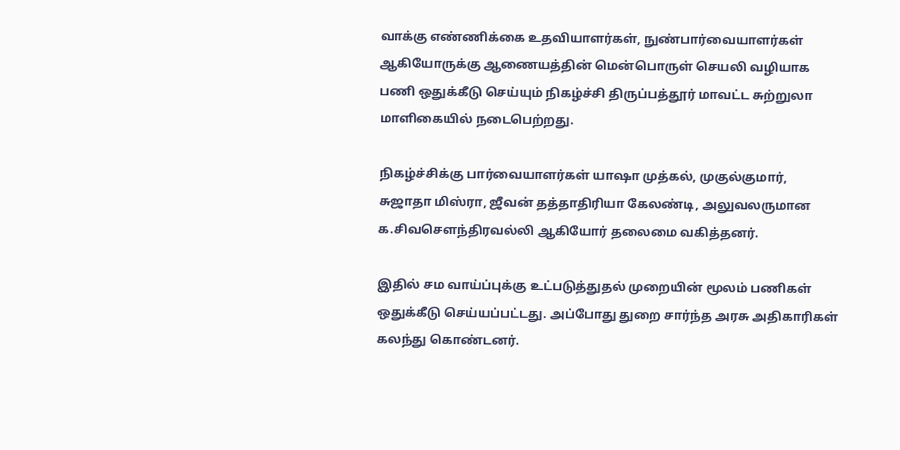வாக்கு எண்ணிக்கை உதவியாளர்கள், நுண்பார்வையாளர்கள் ஆகியோருக்கு ஆணையத்தின் மென்பொருள் செயலி வழியாக பணி ஒதுக்கீடு செய்யும் நிகழ்ச்சி திருப்பத்தூர் மாவட்ட சுற்றுலா மாளிகையில் நடைபெற்றது.

நிகழ்ச்சிக்கு பார்வையாளர்கள் யாஷா முத்கல், முகுல்குமார், சுஜாதா மிஸ்ரா, ஜீவன் தத்தாதிரியா கேலண்டி, அலுவலருமான க.சிவசௌந்திரவல்லி ஆகியோர் தலைமை வகித்தனர்.

இதில் சம வாய்ப்புக்கு உட்படுத்துதல் முறையின் மூலம் பணிகள் ஒதுக்கீடு செய்யப்பட்டது. அப்போது துறை சார்ந்த அரசு அதிகாரிகள் கலந்து கொண்டனர்.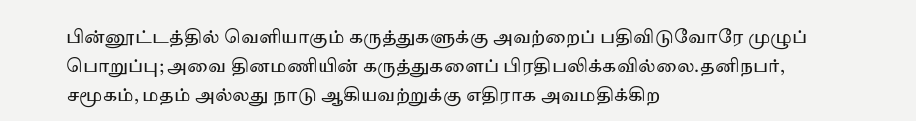பின்னூட்டத்தில் வெளியாகும் கருத்துகளுக்கு அவற்றைப் பதிவிடுவோரே முழுப் பொறுப்பு; அவை தினமணியின் கருத்துகளைப் பிரதிபலிக்கவில்லை.தனிநபர், சமூகம், மதம் அல்லது நாடு ஆகியவற்றுக்கு எதிராக அவமதிக்கிற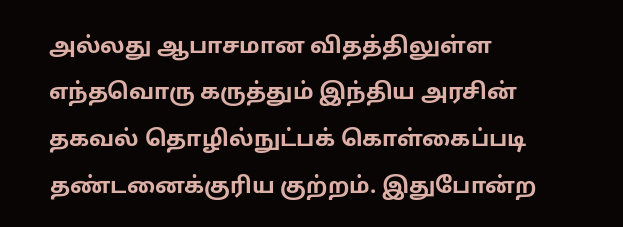அல்லது ஆபாசமான விதத்திலுள்ள எந்தவொரு கருத்தும் இந்திய அரசின் தகவல் தொழில்நுட்பக் கொள்கைப்படி தண்டனைக்குரிய குற்றம். இதுபோன்ற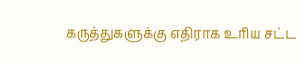கருத்துகளுக்கு எதிராக உரிய சட்ட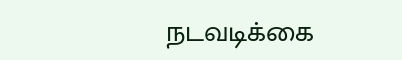நடவடிக்கை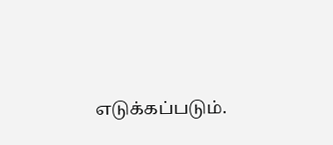எடுக்கப்படும்.